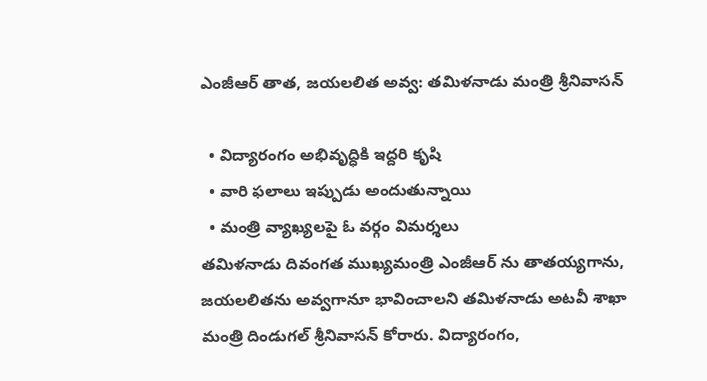ఎంజీఆర్ తాత, జయలలిత అవ్వ: తమిళనాడు మంత్రి శ్రీనివాసన్

  • విద్యారంగం అభివృద్ధికి ఇద్దరి కృషి
  • వారి ఫలాలు ఇప్పుడు అందుతున్నాయి
  • మంత్రి వ్యాఖ్యలపై ఓ వర్గం విమర్శలు
తమిళనాడు దివంగత ముఖ్యమంత్రి ఎంజీఆర్ ను తాతయ్యగాను, జయలలితను అవ్వగానూ భావించాలని తమిళనాడు అటవీ శాఖా మంత్రి దిండుగల్ శ్రీనివాసన్ కోరారు. విద్యారంగం,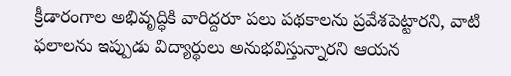క్రీడారంగాల అభివృద్ధికి వారిద్దరూ పలు పథకాలను ప్రవేశపెట్టారని, వాటి ఫలాలను ఇప్పుడు విద్యార్థులు అనుభవిస్తున్నారని ఆయన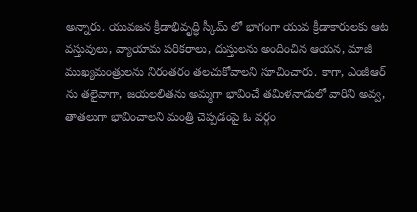అన్నారు. యువజన క్రీడాభివృద్ధి స్కీమ్ లో భాగంగా యువ క్రీడాకారులకు ఆట వస్తువులు, వ్యాయామ పరికరాలు, దుస్తులను అందించిన ఆయన, మాజీ ముఖ్యమంత్రులను నిరంతరం తలచుకోవాలని సూచించారు. కాగా, ఎంజీఆర్ ను తలైవాగా, జయలలితను అమ్మగా భావించే తమిళనాడులో వారిని అవ్వ, తాతలుగా భావించాలని మంత్రి చెప్పడంపై ఓ వర్గం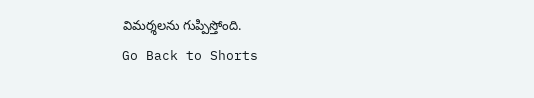విమర్శలను గుప్పిస్తోంది.
Go Back to Shorts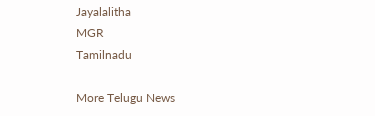Jayalalitha
MGR
Tamilnadu

More Telugu News